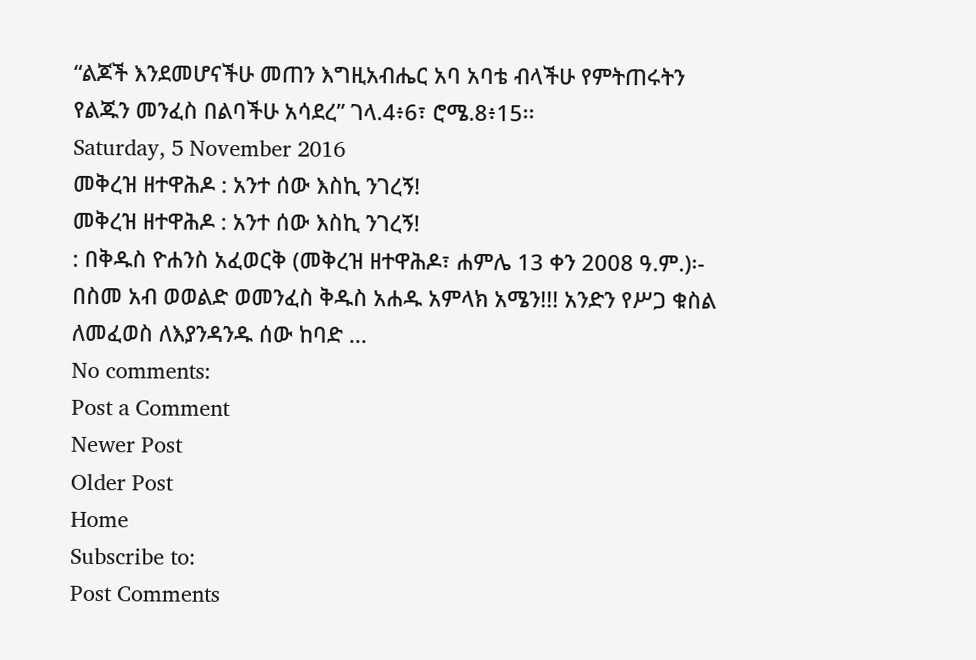“ልጆች እንደመሆናችሁ መጠን እግዚአብሔር አባ አባቴ ብላችሁ የምትጠሩትን የልጁን መንፈስ በልባችሁ አሳደረ” ገላ.4፥6፣ ሮሜ.8፥15፡፡
Saturday, 5 November 2016
መቅረዝ ዘተዋሕዶ : አንተ ሰው እስኪ ንገረኝ!
መቅረዝ ዘተዋሕዶ : አንተ ሰው እስኪ ንገረኝ!
: በቅዱስ ዮሐንስ አፈወርቅ (መቅረዝ ዘተዋሕዶ፣ ሐምሌ 13 ቀን 2008 ዓ.ም.)፡- በስመ አብ ወወልድ ወመንፈስ ቅዱስ አሐዱ አምላክ አሜን!!! አንድን የሥጋ ቁስል ለመፈወስ ለእያንዳንዱ ሰው ከባድ ...
No comments:
Post a Comment
Newer Post
Older Post
Home
Subscribe to:
Post Comments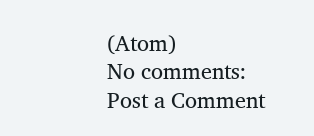(Atom)
No comments:
Post a Comment